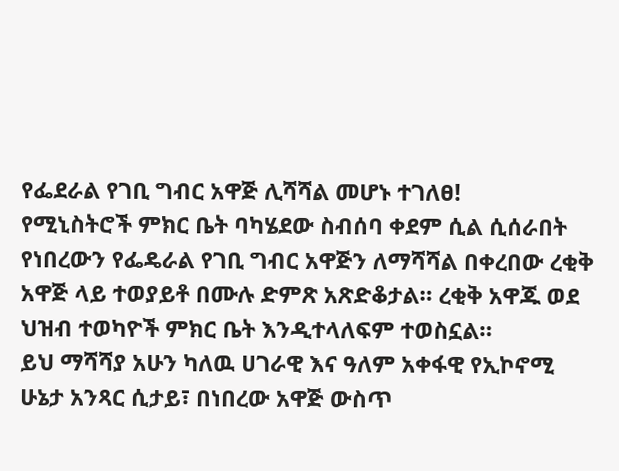የፌደራል የገቢ ግብር አዋጅ ሊሻሻል መሆኑ ተገለፀ!
የሚኒስትሮች ምክር ቤት ባካሄደው ስብሰባ ቀደም ሲል ሲሰራበት የነበረውን የፌዴራል የገቢ ግብር አዋጅን ለማሻሻል በቀረበው ረቂቅ አዋጅ ላይ ተወያይቶ በሙሉ ድምጽ አጽድቆታል። ረቂቅ አዋጁ ወደ ህዝብ ተወካዮች ምክር ቤት እንዲተላለፍም ተወስኗል።
ይህ ማሻሻያ አሁን ካለዉ ሀገራዊ እና ዓለም አቀፋዊ የኢኮኖሚ ሁኔታ አንጻር ሲታይ፣ በነበረው አዋጅ ውስጥ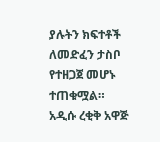ያሉትን ክፍተቶች ለመድፈን ታስቦ የተዘጋጀ መሆኑ ተጠቁሟል።
አዲሱ ረቂቅ አዋጅ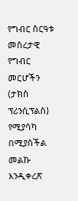የግብር ስርዓቱ መሰረታዊ የግብር መርሆችን (ታክስ ፕሪንሲፕልስ) የሚያሳካ በሚያስችል መልኩ እንዲቀረጽ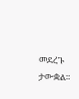መደረጉ ታውቋል።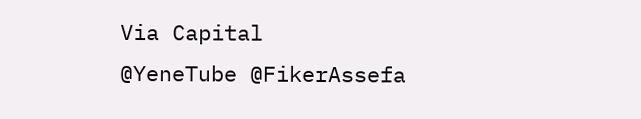Via Capital
@YeneTube @FikerAssefa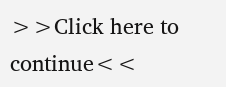>>Click here to continue<<